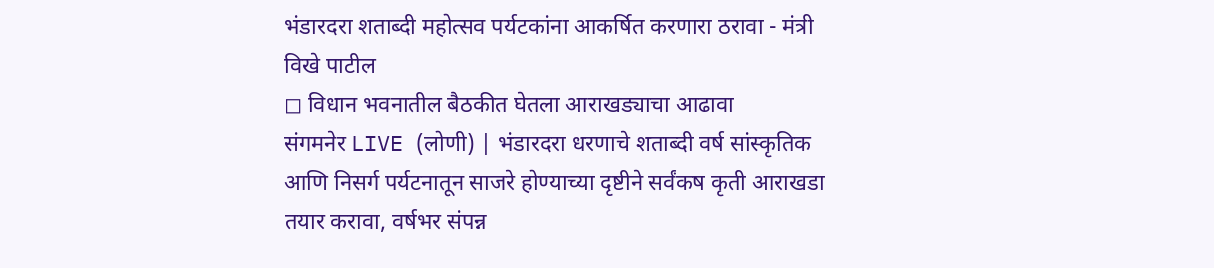भंडारदरा शताब्दी महोत्सव पर्यटकांना आकर्षित करणारा ठरावा - मंत्री विखे पाटील
◻ विधान भवनातील बैठकीत घेतला आराखड्याचा आढावा
संगमनेर LIVE (लोणी) | भंडारदरा धरणाचे शताब्दी वर्ष सांस्कृतिक आणि निसर्ग पर्यटनातून साजरे होण्याच्या दृष्टीने सर्वंकष कृती आराखडा तयार करावा, वर्षभर संपन्न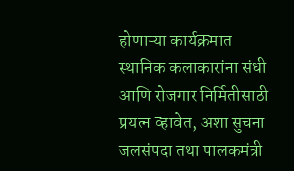होणाऱ्या कार्यक्रमात स्थानिक कलाकारांना संधी आणि रोजगार निर्मितीसाठी प्रयत्न व्हावेत, अशा सुचना जलसंपदा तथा पालकमंत्री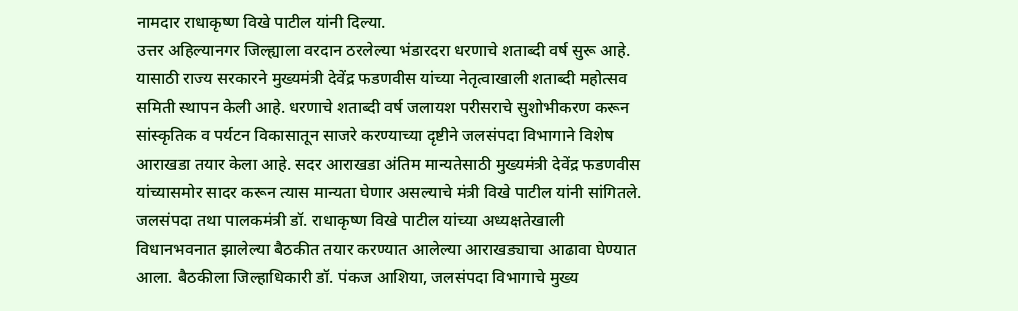नामदार राधाकृष्ण विखे पाटील यांनी दिल्या.
उत्तर अहिल्यानगर जिल्ह्याला वरदान ठरलेल्या भंडारदरा धरणाचे शताब्दी वर्ष सुरू आहे. यासाठी राज्य सरकारने मुख्यमंत्री देवेंद्र फडणवीस यांच्या नेतृत्वाखाली शताब्दी महोत्सव समिती स्थापन केली आहे. धरणाचे शताब्दी वर्ष जलायश परीसराचे सुशोभीकरण करून सांस्कृतिक व पर्यटन विकासातून साजरे करण्याच्या दृष्टीने जलसंपदा विभागाने विशेष आराखडा तयार केला आहे. सदर आराखडा अंतिम मान्यतेसाठी मुख्यमंत्री देवेंद्र फडणवीस यांच्यासमोर सादर करून त्यास मान्यता घेणार असल्याचे मंत्री विखे पाटील यांनी सांगितले.
जलसंपदा तथा पालकमंत्री डॉ. राधाकृष्ण विखे पाटील यांच्या अध्यक्षतेखाली विधानभवनात झालेल्या बैठकीत तयार करण्यात आलेल्या आराखड्याचा आढावा घेण्यात आला. बैठकीला जिल्हाधिकारी डॉ. पंकज आशिया, जलसंपदा विभागाचे मुख्य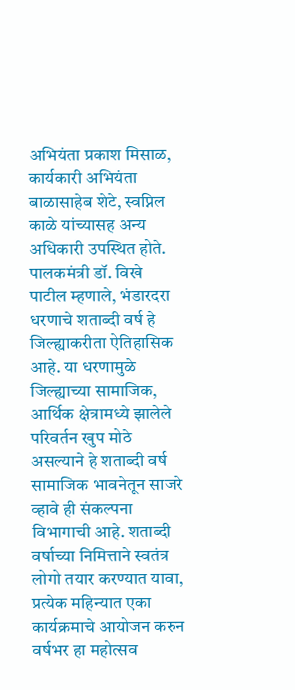अभियंता प्रकाश मिसाळ, कार्यकारी अभियंता बाळासाहेब शेटे, स्वप्निल काळे यांच्यासह अन्य अधिकारी उपस्थित होते.
पालकमंत्री डॉ. विखे पाटील म्हणाले, भंडारदरा धरणाचे शताब्दी वर्ष हे जिल्ह्याकरीता ऐतिहासिक आहे. या धरणामुळे जिल्ह्याच्या सामाजिक, आर्थिक क्षेत्रामध्ये झालेले परिवर्तन खुप मोठे असल्याने हे शताब्दी वर्ष सामाजिक भावनेतून साजरे व्हावे ही संकल्पना विभागाची आहे. शताब्दी वर्षाच्या निमित्ताने स्वतंत्र लोगो तयार करण्यात यावा, प्रत्येक महिन्यात एका कार्यक्रमाचे आयोजन करुन वर्षभर हा महोत्सव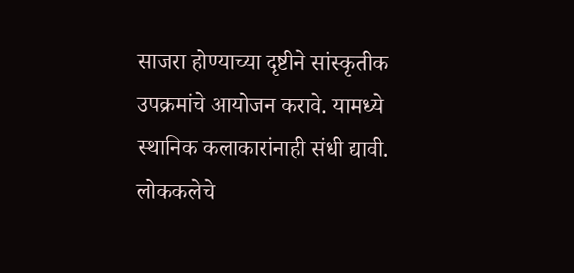साजरा होण्याच्या दृष्टीने सांस्कृतीक उपक्रमांचे आयोजन करावे. यामध्ये स्थानिक कलाकारांनाही संधी द्यावी. लोककलेचे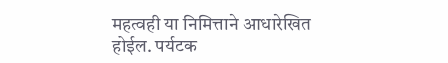महत्वही या निमित्ताने आधारेखित होईल. पर्यटक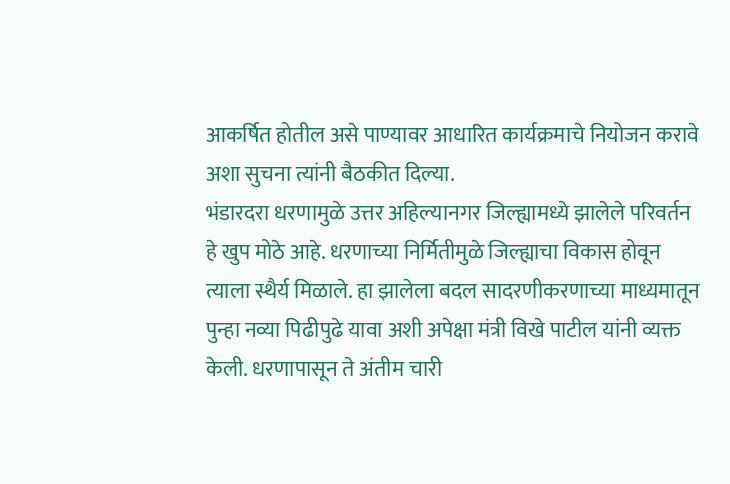आकर्षित होतील असे पाण्यावर आधारित कार्यक्रमाचे नियोजन करावे अशा सुचना त्यांनी बैठकीत दिल्या.
भंडारदरा धरणामुळे उत्तर अहिल्यानगर जिल्ह्यामध्ये झालेले परिवर्तन हे खुप मोठे आहे. धरणाच्या निर्मितीमुळे जिल्ह्याचा विकास होवून त्याला स्थैर्य मिळाले. हा झालेला बदल सादरणीकरणाच्या माध्यमातून पुन्हा नव्या पिढीपुढे यावा अशी अपेक्षा मंत्री विखे पाटील यांनी व्यक्त केली. धरणापासून ते अंतीम चारी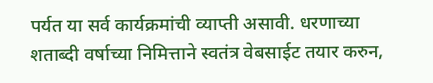पर्यत या सर्व कार्यक्रमांची व्याप्ती असावी. धरणाच्या शताब्दी वर्षाच्या निमित्ताने स्वतंत्र वेबसाईट तयार करुन,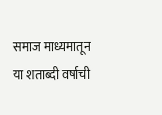समाज माध्यमातून या शताब्दी वर्षाची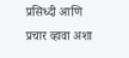प्रसिध्दी आणि प्रचार व्हावा अशा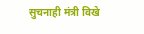सुचनाही मंत्री विखे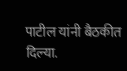पाटील यांनी बैठकीत दिल्या.